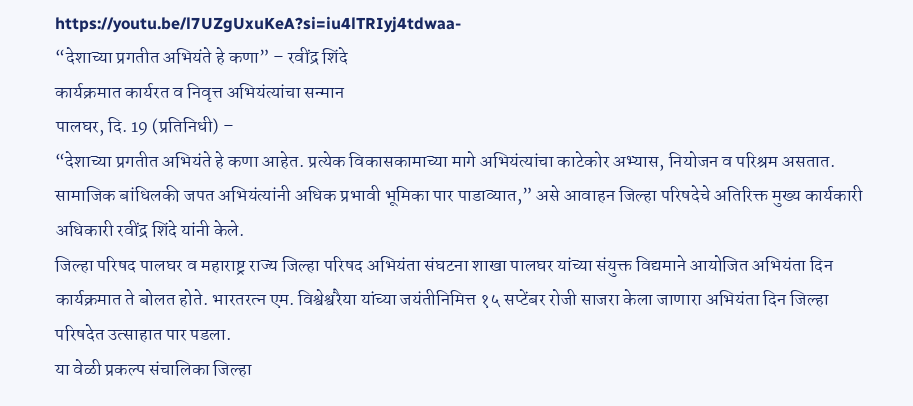https://youtu.be/l7UZgUxuKeA?si=iu4lTRIyj4tdwaa-
“देशाच्या प्रगतीत अभियंते हे कणा” – रवींद्र शिंदे
कार्यक्रमात कार्यरत व निवृत्त अभियंत्यांचा सन्मान
पालघर, दि. 19 (प्रतिनिधी) –
“देशाच्या प्रगतीत अभियंते हे कणा आहेत. प्रत्येक विकासकामाच्या मागे अभियंत्यांचा काटेकोर अभ्यास, नियोजन व परिश्रम असतात. सामाजिक बांधिलकी जपत अभियंत्यांनी अधिक प्रभावी भूमिका पार पाडाव्यात,” असे आवाहन जिल्हा परिषदेचे अतिरिक्त मुख्य कार्यकारी अधिकारी रवींद्र शिंदे यांनी केले.
जिल्हा परिषद पालघर व महाराष्ट्र राज्य जिल्हा परिषद अभियंता संघटना शाखा पालघर यांच्या संयुक्त विद्यमाने आयोजित अभियंता दिन कार्यक्रमात ते बोलत होते. भारतरत्न एम. विश्वेश्वरैया यांच्या जयंतीनिमित्त १५ सप्टेंबर रोजी साजरा केला जाणारा अभियंता दिन जिल्हा परिषदेत उत्साहात पार पडला.
या वेळी प्रकल्प संचालिका जिल्हा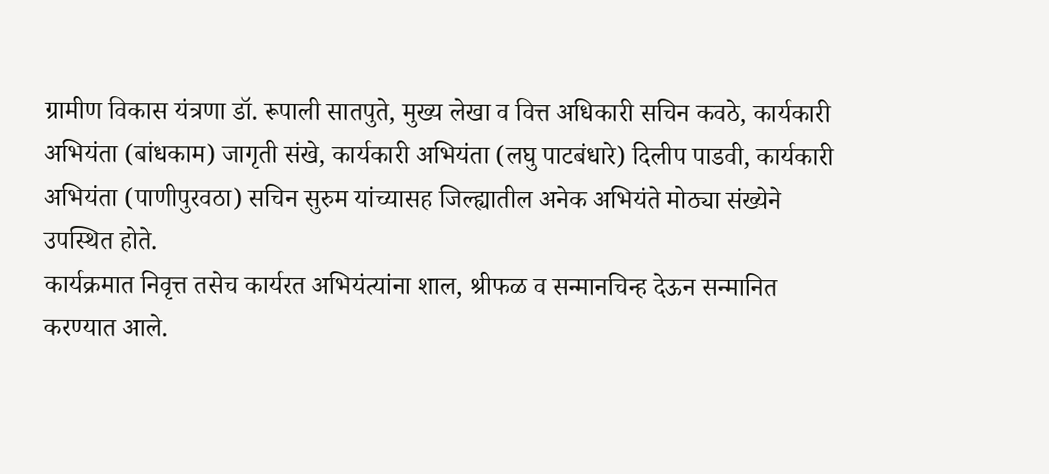ग्रामीण विकास यंत्रणा डॉ. रूपाली सातपुते, मुख्य लेखा व वित्त अधिकारी सचिन कवठे, कार्यकारी अभियंता (बांधकाम) जागृती संखे, कार्यकारी अभियंता (लघु पाटबंधारे) दिलीप पाडवी, कार्यकारी अभियंता (पाणीपुरवठा) सचिन सुरुम यांच्यासह जिल्ह्यातील अनेक अभियंते मोठ्या संख्येने उपस्थित होते.
कार्यक्रमात निवृत्त तसेच कार्यरत अभियंत्यांना शाल, श्रीफळ व सन्मानचिन्ह देऊन सन्मानित करण्यात आले.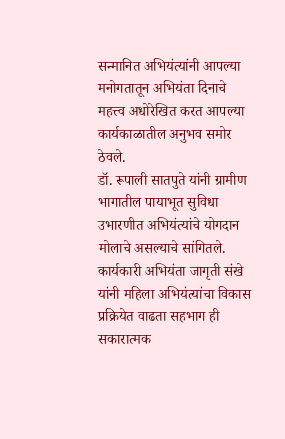सन्मानित अभियंत्यांनी आपल्या मनोगतातून अभियंता दिनाचे महत्त्व अधोरेखित करत आपल्या कार्यकाळातील अनुभव समोर ठेवले.
डॉ. रूपाली सातपुते यांनी ग्रामीण भागातील पायाभूत सुविधा उभारणीत अभियंत्यांचे योगदान मोलाचे असल्याचे सांगितले. कार्यकारी अभियंता जागृती संखे यांनी महिला अभियंत्यांचा विकास प्रक्रियेत वाढता सहभाग ही सकारात्मक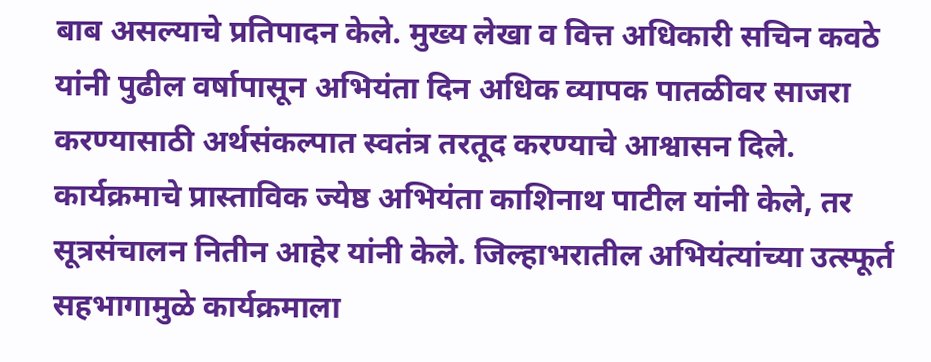बाब असल्याचे प्रतिपादन केले. मुख्य लेखा व वित्त अधिकारी सचिन कवठे यांनी पुढील वर्षापासून अभियंता दिन अधिक व्यापक पातळीवर साजरा करण्यासाठी अर्थसंकल्पात स्वतंत्र तरतूद करण्याचे आश्वासन दिले.
कार्यक्रमाचे प्रास्ताविक ज्येष्ठ अभियंता काशिनाथ पाटील यांनी केले, तर सूत्रसंचालन नितीन आहेर यांनी केले. जिल्हाभरातील अभियंत्यांच्या उत्स्फूर्त सहभागामुळे कार्यक्रमाला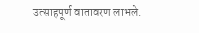उत्साहपूर्ण वातावरण लाभले.